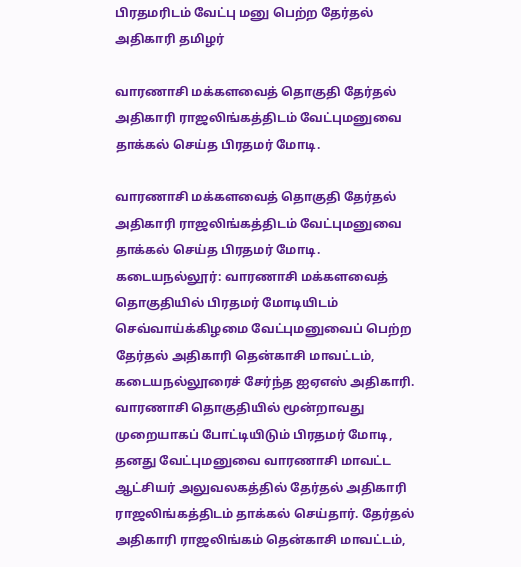பிரதமரிடம் வேட்பு மனு பெற்ற தேர்தல் அதிகாரி தமிழர்

வாரணாசி மக்களவைத் தொகுதி தேர்தல் அதிகாரி ராஜலிங்கத்திடம் வேட்புமனுவை தாக்கல் செய்த பிரதமர் மோடி.

வாரணாசி மக்களவைத் தொகுதி தேர்தல் அதிகாரி ராஜலிங்கத்திடம் வேட்புமனுவை தாக்கல் செய்த பிரதமர் மோடி.
கடையநல்லூர்: வாரணாசி மக்களவைத் தொகுதியில் பிரதமர் மோடியிடம் செவ்வாய்க்கிழமை வேட்புமனுவைப் பெற்ற தேர்தல் அதிகாரி தென்காசி மாவட்டம், கடையநல்லூரைச் சேர்ந்த ஐஏஎஸ் அதிகாரி.
வாரணாசி தொகுதியில் மூன்றாவது முறையாகப் போட்டியிடும் பிரதமர் மோடி, தனது வேட்புமனுவை வாரணாசி மாவட்ட ஆட்சியர் அலுவலகத்தில் தேர்தல் அதிகாரி ராஜலிங்கத்திடம் தாக்கல் செய்தார். தேர்தல் அதிகாரி ராஜலிங்கம் தென்காசி மாவட்டம்,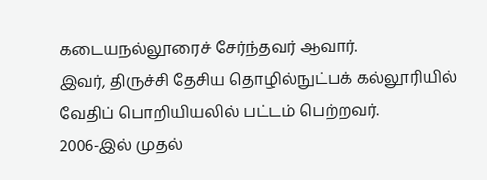கடையநல்லூரைச் சேர்ந்தவர் ஆவார்.
இவர், திருச்சி தேசிய தொழில்நுட்பக் கல்லூரியில் வேதிப் பொறியியலில் பட்டம் பெற்றவர்.
2006-இல் முதல்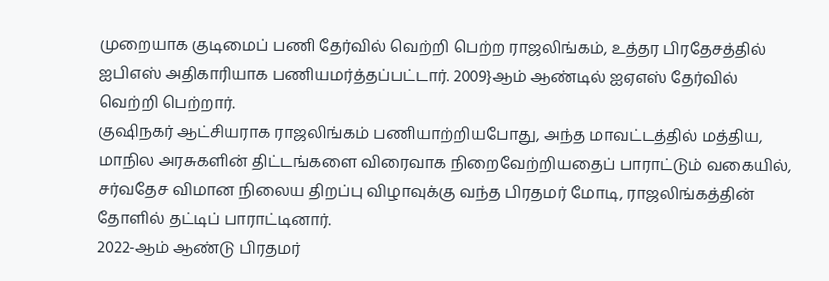முறையாக குடிமைப் பணி தேர்வில் வெற்றி பெற்ற ராஜலிங்கம், உத்தர பிரதேசத்தில் ஐபிஎஸ் அதிகாரியாக பணியமர்த்தப்பட்டார். 2009}ஆம் ஆண்டில் ஐஏஎஸ் தேர்வில் வெற்றி பெற்றார்.
குஷிநகர் ஆட்சியராக ராஜலிங்கம் பணியாற்றியபோது, அந்த மாவட்டத்தில் மத்திய, மாநில அரசுகளின் திட்டங்களை விரைவாக நிறைவேற்றியதைப் பாராட்டும் வகையில், சர்வதேச விமான நிலைய திறப்பு விழாவுக்கு வந்த பிரதமர் மோடி, ராஜலிங்கத்தின் தோளில் தட்டிப் பாராட்டினார்.
2022-ஆம் ஆண்டு பிரதமர்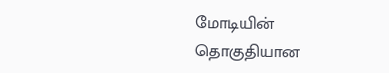மோடியின் தொகுதியான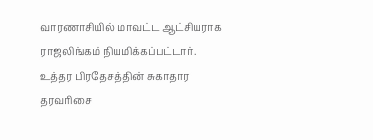வாரணாசியில் மாவட்ட ஆட்சியராக ராஜலிங்கம் நியமிக்கப்பட்டார்.
உத்தர பிரதேசத்தின் சுகாதார தரவரிசை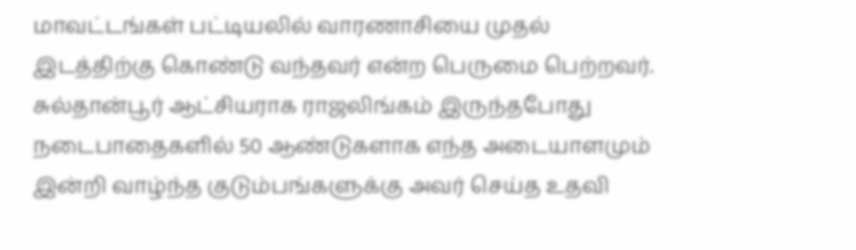மாவட்டங்கள் பட்டியலில் வாரணாசியை முதல் இடத்திற்கு கொண்டு வந்தவர் என்ற பெருமை பெற்றவர்.
சுல்தான்பூர் ஆட்சியராக ராஜலிங்கம் இருந்தபோது நடைபாதைகளில் 50 ஆண்டுகளாக எந்த அடையாளமும் இன்றி வாழ்ந்த குடும்பங்களுக்கு அவர் செய்த உதவி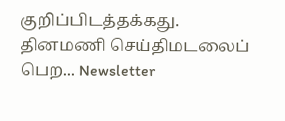குறிப்பிடத்தக்கது.
தினமணி செய்திமடலைப் பெற... Newsletter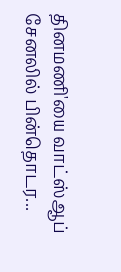தினமணி'யை வாட்ஸ்ஆப் சேனலில் பின்தொடர...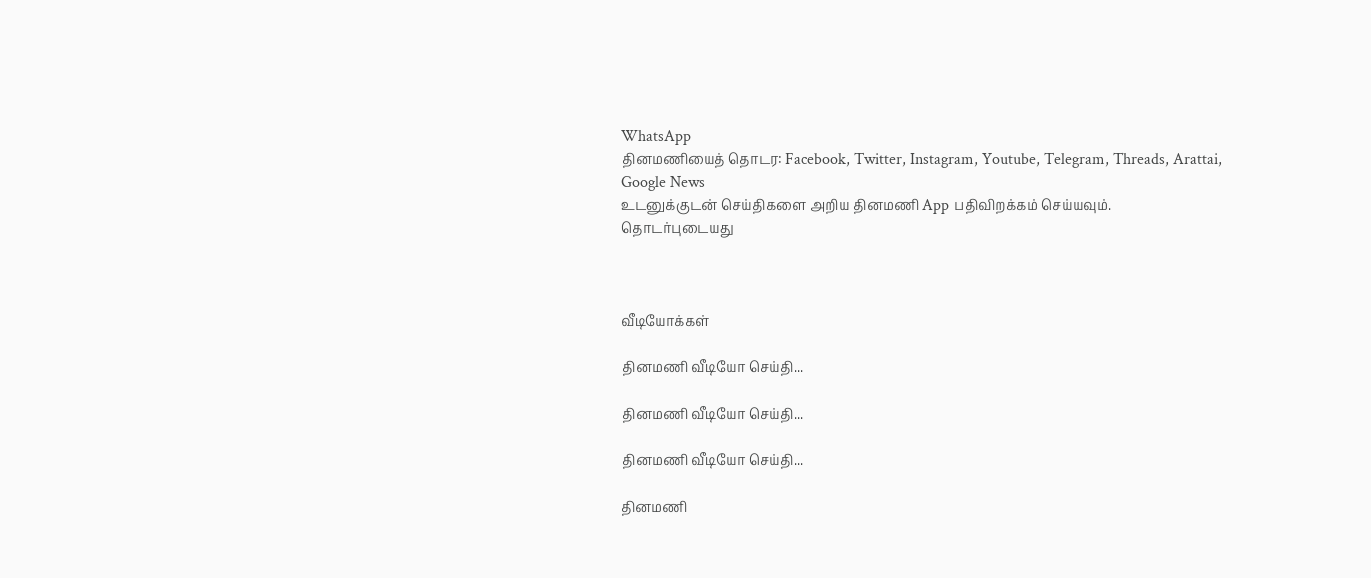WhatsApp
தினமணியைத் தொடர: Facebook, Twitter, Instagram, Youtube, Telegram, Threads, Arattai, Google News
உடனுக்குடன் செய்திகளை அறிய தினமணி App பதிவிறக்கம் செய்யவும்.
தொடர்புடையது



வீடியோக்கள்

தினமணி வீடியோ செய்தி...

தினமணி வீடியோ செய்தி...

தினமணி வீடியோ செய்தி...

தினமணி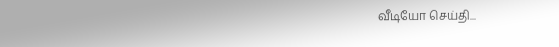வீடியோ செய்தி...